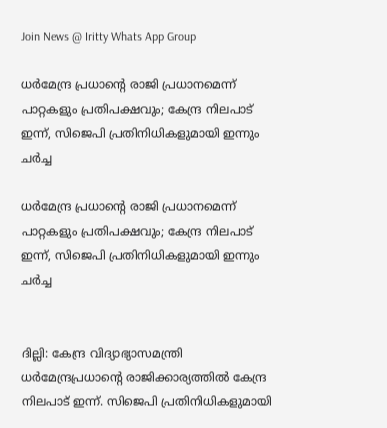Join News @ Iritty Whats App Group

ധർമേന്ദ്ര പ്രധാൻ്റെ രാജി പ്രധാനമെന്ന് പാറ്റകളും പ്രതിപക്ഷവും; കേന്ദ്ര നിലപാട് ഇന്ന്, സിജെപി പ്രതിനിധികളുമായി ഇന്നും ചർച്ച

ധർമേന്ദ്ര പ്രധാൻ്റെ രാജി പ്രധാനമെന്ന് പാറ്റകളും പ്രതിപക്ഷവും; കേന്ദ്ര നിലപാട് ഇന്ന്, സിജെപി പ്രതിനിധികളുമായി ഇന്നും ചർച്ച


ദില്ലി: കേന്ദ്ര വിദ്യാഭ്യാസമന്ത്രി ധർമേന്ദ്രപ്രധാൻ്റെ രാജിക്കാര്യത്തിൽ കേന്ദ്ര നിലപാട് ഇന്ന്. സിജെപി പ്രതിനിധികളുമായി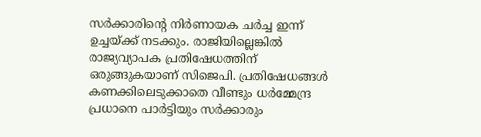സർക്കാരിൻ്റെ നിർണായക ചർച്ച ഇന്ന് ഉച്ചയ്ക്ക് നടക്കും. രാജിയില്ലെങ്കിൽ രാജ്യവ്യാപക പ്രതിഷേധത്തിന് ഒരുങ്ങുകയാണ് സിജെപി. പ്രതിഷേധങ്ങൾ കണക്കിലെടുക്കാതെ വീണ്ടും ധർമ്മേന്ദ്ര പ്രധാനെ പാർട്ടിയും സർക്കാരും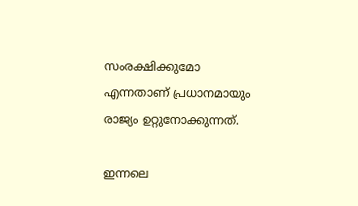സംരക്ഷിക്കുമോ എന്നതാണ് പ്രധാനമായും രാജ്യം ഉറ്റുനോക്കുന്നത്.

ഇന്നലെ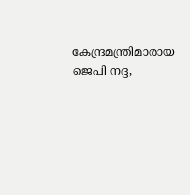കേന്ദ്രമന്ത്രിമാരായ ജെപി നദ്ദ,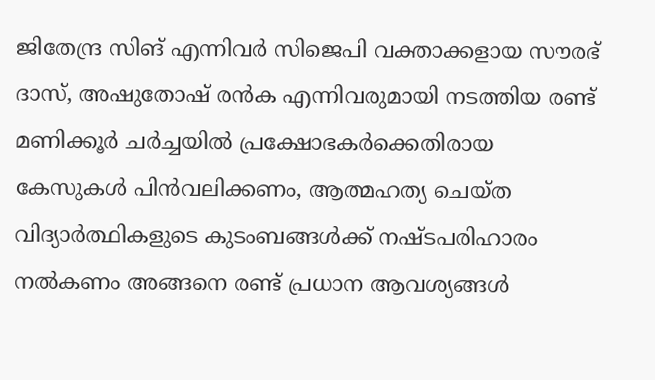ജിതേന്ദ്ര സിങ് എന്നിവർ സിജെപി വക്താക്കളായ സൗരഭ് ദാസ്, അഷുതോഷ് രൻക എന്നിവരുമായി നടത്തിയ രണ്ട് മണിക്കൂർ ചർച്ചയിൽ പ്രക്ഷോഭകര്‍ക്കെതിരായ കേസുകള്‍ പിന്‍വലിക്കണം, ആത്മഹത്യ ചെയ്ത വിദ്യാര്‍ത്ഥികളുടെ കുടംബങ്ങള്‍ക്ക് നഷ്ടപരിഹാരം നല്‍കണം അങ്ങനെ രണ്ട് പ്രധാന ആവശ്യങ്ങള്‍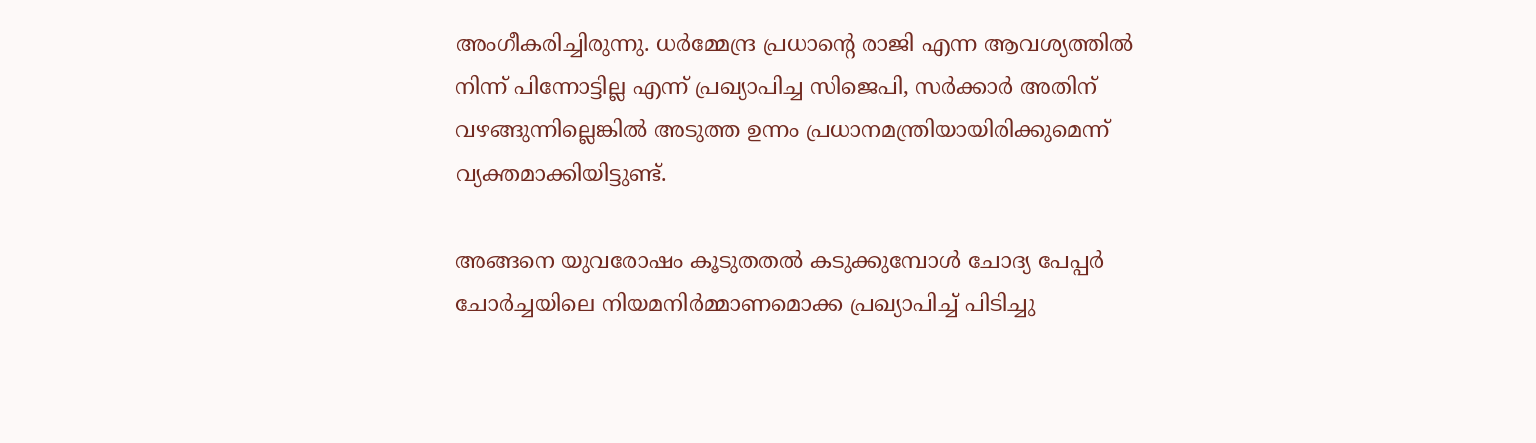അംഗീകരിച്ചിരുന്നു. ധർമ്മേന്ദ്ര പ്രധാൻ്റെ രാജി എന്ന ആവശ്യത്തിൽ നിന്ന് പിന്നോട്ടില്ല എന്ന് പ്രഖ്യാപിച്ച സിജെപി, സർക്കാർ അതിന് വഴങ്ങുന്നില്ലെങ്കിൽ അടുത്ത ഉന്നം പ്രധാനമന്ത്രിയായിരിക്കുമെന്ന് വ്യക്തമാക്കിയിട്ടുണ്ട്.

അങ്ങനെ യുവരോഷം കൂടുതതല്‍ കടുക്കുമ്പോള്‍ ചോദ്യ പേപ്പര്‍ ചോര്‍ച്ചയിലെ നിയമനിര്‍മ്മാണമൊക്ക പ്രഖ്യാപിച്ച് പിടിച്ചു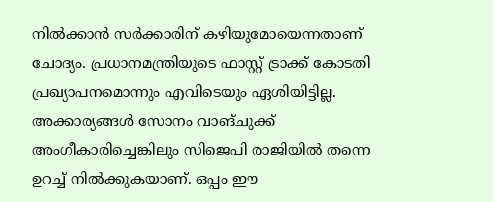നില്‍ക്കാന്‍ സര്‍ക്കാരിന് കഴിയുമോയെന്നതാണ് ചോദ്യം. പ്രധാനമന്ത്രിയുടെ ഫാസ്റ്റ് ട്രാക്ക് കോടതി പ്രഖ്യാപനമൊന്നും എവിടെയും ഏശിയിട്ടില്ല. അക്കാര്യങ്ങള്‍ സോനം വാങ്ചുക്ക് അംഗീകാരിച്ചെങ്കിലും സിജെപി രാജിയില്‍ തന്നെ ഉറച്ച് നില്‍ക്കുകയാണ്. ഒപ്പം ഈ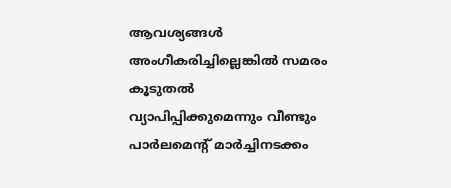ആവശ്യങ്ങൾ അംഗീകരിച്ചില്ലെങ്കിൽ സമരം കൂടുതൽ വ്യാപിപ്പിക്കുമെന്നും വീണ്ടും പാർലമെന്റ് മാർച്ചിനടക്കം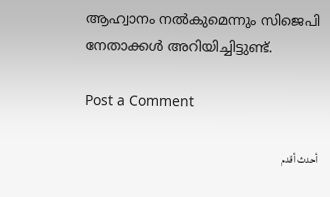ആഹ്വാനം നൽകുമെന്നും സിജെപി നേതാക്കൾ അറിയിച്ചിട്ടുണ്ട്.

Post a Comment

أحدث أقدم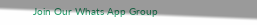Join Our Whats App Group